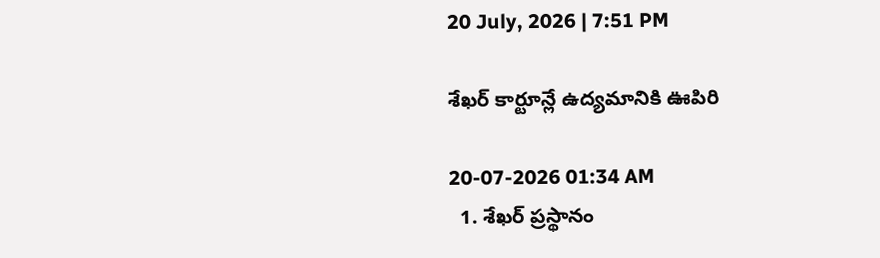20 July, 2026 | 7:51 PM

శేఖర్ కార్టూన్లే ఉద్యమానికి ఊపిరి

20-07-2026 01:34 AM
  1. శేఖర్ ప్రస్థానం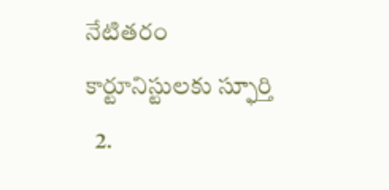నేటితరం కార్టూనిస్టులకు స్ఫూర్తి
  2.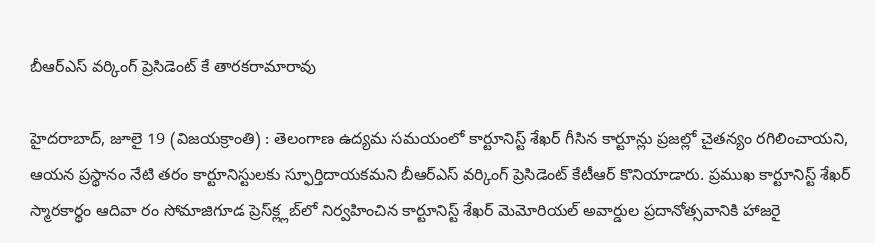బీఆర్‌ఎస్ వర్కింగ్ ప్రెసిడెంట్ కే తారకరామారావు

హైదరాబాద్, జూలై 19 (విజయక్రాంతి) : తెలంగాణ ఉద్యమ సమయంలో కార్టూనిస్ట్ శేఖర్ గీసిన కార్టూన్లు ప్రజల్లో చైతన్యం రగిలించాయని, ఆయన ప్రస్థానం నేటి తరం కార్టూనిస్టులకు స్ఫూర్తిదాయకమని బీఆర్‌ఎస్ వర్కింగ్ ప్రెసిడెంట్ కేటీఆర్ కొనియాడారు. ప్రముఖ కార్టూనిస్ట్ శేఖర్ స్మారకార్థం ఆదివా రం సోమాజిగూడ ప్రెస్‌క్ల్లబ్‌లో నిర్వహించిన కార్టూనిస్ట్ శేఖర్ మెమోరియల్ అవార్డుల ప్రదానోత్సవానికి హాజరై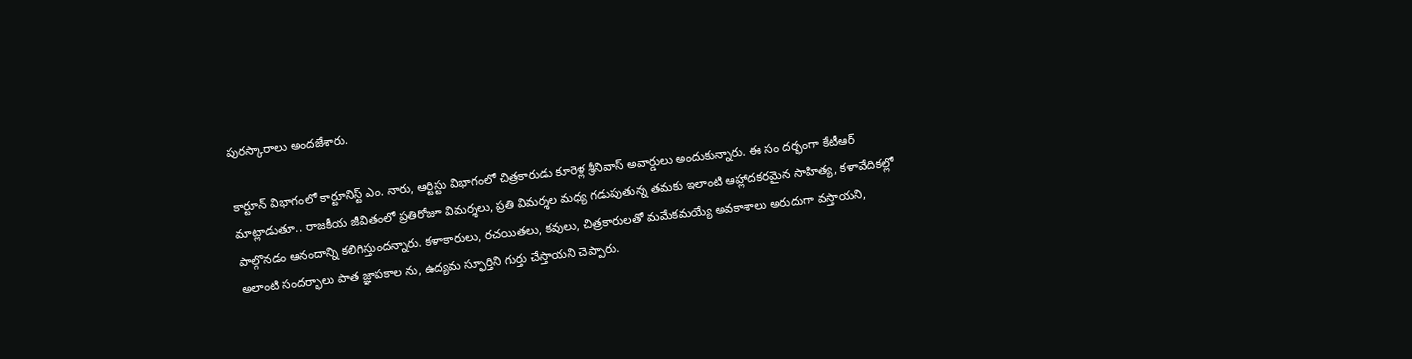పురస్కారాలు అందజేశారు.

కార్టూన్ విభాగంలో కార్టూనిస్ట్ ఎం. నారు, ఆర్టిస్టు విభాగంలో చిత్రకారుడు కూరెళ్ల శ్రీనివాస్ అవార్డులు అందుకున్నారు. ఈ సం దర్భంగా కేటీఆర్ మాట్లాడుతూ.. రాజకీయ జీవితంలో ప్రతిరోజూ విమర్శలు, ప్రతి విమర్శల మధ్య గడుపుతున్న తమకు ఇలాంటి ఆహ్లాదకరమైన సాహిత్య, కళావేదికల్లో పాల్గొనడం ఆనందాన్ని కలిగిస్తుందన్నారు. కళాకారులు, రచయితలు, కవులు, చిత్రకారులతో మమేకమయ్యే అవకాశాలు అరుదుగా వస్తాయని, అలాంటి సందర్భాలు పాత జ్ఞాపకాల ను, ఉద్యమ స్ఫూర్తిని గుర్తు చేస్తాయని చెప్పారు.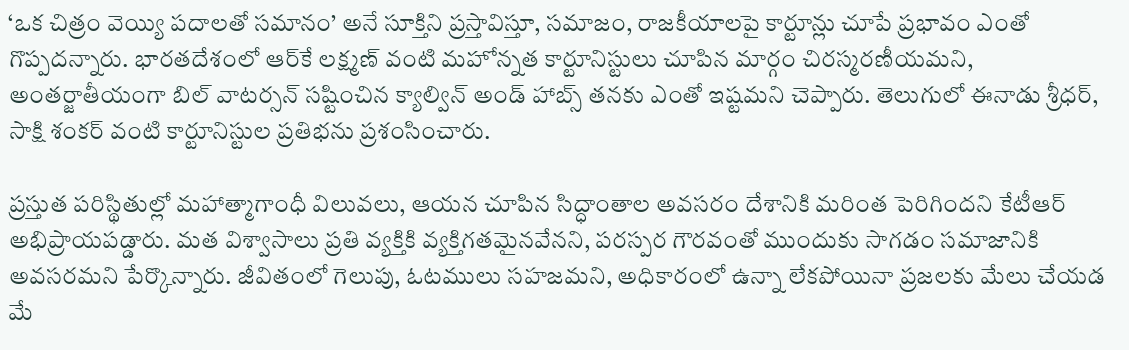‘ఒక చిత్రం వెయ్యి పదాలతో సమానం’ అనే సూక్తిని ప్రస్తావిస్తూ, సమాజం, రాజకీయాలపై కార్టూన్లు చూపే ప్రభావం ఎంతో గొప్పదన్నారు. భారతదేశంలో ఆర్‌కే లక్ష్మణ్ వంటి మహోన్నత కార్టూనిస్టులు చూపిన మార్గం చిరస్మరణీయమని, అంతర్జాతీయంగా బిల్ వాటర్సన్ సష్టించిన క్యాల్విన్ అండ్ హాబ్స్ తనకు ఎంతో ఇష్టమని చెప్పారు. తెలుగులో ఈనాడు శ్రీధర్, సాక్షి శంకర్ వంటి కార్టూనిస్టుల ప్రతిభను ప్రశంసించారు.

ప్రస్తుత పరిస్థితుల్లో మహాత్మాగాంధీ విలువలు, ఆయన చూపిన సిద్ధాంతాల అవసరం దేశానికి మరింత పెరిగిందని కేటీఆర్ అభిప్రాయపడ్డారు. మత విశ్వాసాలు ప్రతి వ్యక్తికి వ్యక్తిగతమైనవేనని, పరస్పర గౌరవంతో ముందుకు సాగడం సమాజానికి అవసరమని పేర్కొన్నారు. జీవితంలో గెలుపు, ఓటములు సహజమని, అధికారంలో ఉన్నా లేకపోయినా ప్రజలకు మేలు చేయడ మే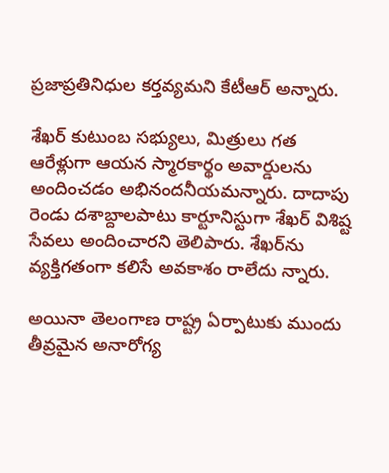ప్రజాప్రతినిధుల కర్తవ్యమని కేటీఆర్ అన్నారు.

శేఖర్ కుటుంబ సభ్యులు, మిత్రులు గత ఆరేళ్లుగా ఆయన స్మారకార్థం అవార్డులను అందించడం అభినందనీయమన్నారు. దాదాపు రెండు దశాబ్దాలపాటు కార్టూనిస్టుగా శేఖర్ విశిష్ట సేవలు అందించారని తెలిపారు. శేఖర్‌ను వ్యక్తిగతంగా కలిసే అవకాశం రాలేదు న్నారు.

అయినా తెలంగాణ రాష్ట్ర ఏర్పాటుకు ముందు తీవ్రమైన అనారోగ్య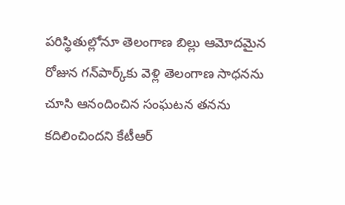పరిస్థితుల్లోనూ తెలంగాణ బిల్లు ఆమోదమైన రోజున గన్‌పార్క్‌కు వెళ్లి తెలంగాణ సాధనను చూసి ఆనందించిన సంఘటన తనను కదిలించిందని కేటీఆర్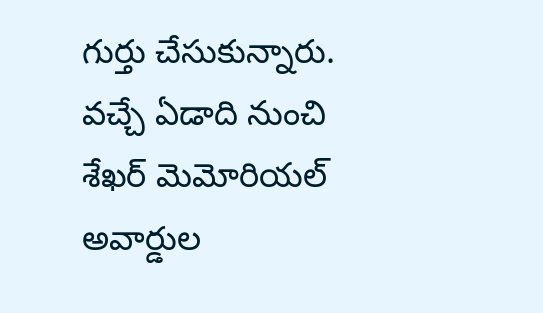గుర్తు చేసుకున్నారు. వచ్చే ఏడాది నుంచి శేఖర్ మెమోరియల్ అవార్డుల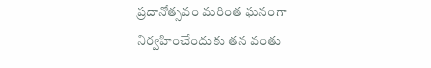ప్రదానోత్సవం మరింత ఘనంగా నిర్వహించేందుకు తన వంతు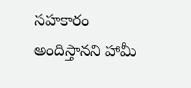సహకారం అందిస్తానని హామీ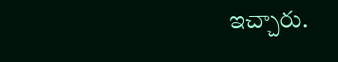ఇచ్చారు.